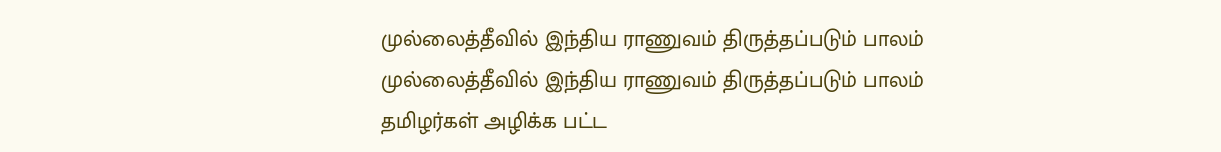முல்லைத்தீவில் இந்திய ராணுவம் திருத்தப்படும் பாலம்
முல்லைத்தீவில் இந்திய ராணுவம் திருத்தப்படும் பாலம் தமிழர்கள் அழிக்க பட்ட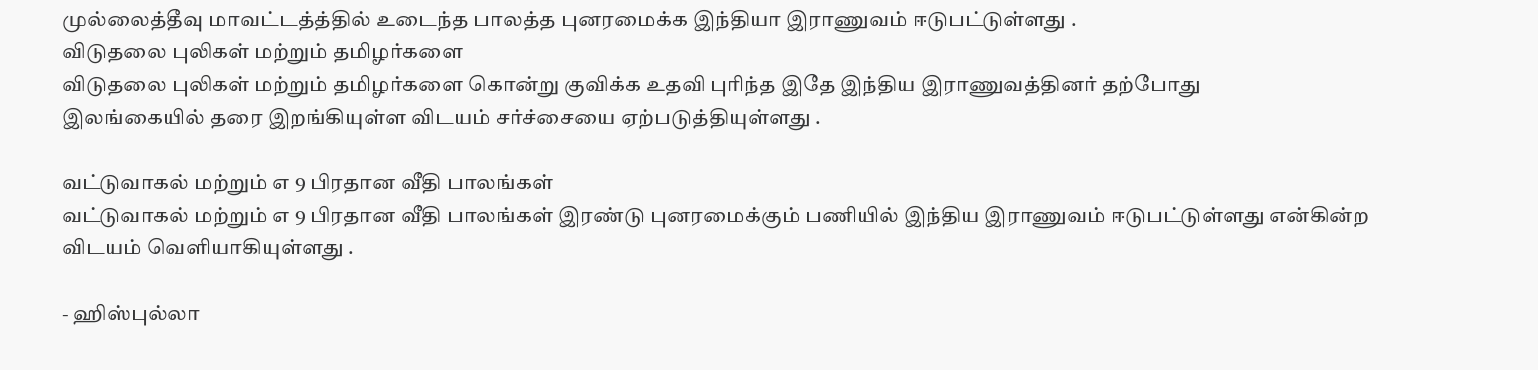முல்லைத்தீவு மாவட்டத்த்தில் உடைந்த பாலத்த புனரமைக்க இந்தியா இராணுவம் ஈடுபட்டுள்ளது .
விடுதலை புலிகள் மற்றும் தமிழர்களை
விடுதலை புலிகள் மற்றும் தமிழர்களை கொன்று குவிக்க உதவி புரிந்த இதே இந்திய இராணுவத்தினர் தற்போது
இலங்கையில் தரை இறங்கியுள்ள விடயம் சர்ச்சையை ஏற்படுத்தியுள்ளது .

வட்டுவாகல் மற்றும் எ 9 பிரதான வீதி பாலங்கள்
வட்டுவாகல் மற்றும் எ 9 பிரதான வீதி பாலங்கள் இரண்டு புனரமைக்கும் பணியில் இந்திய இராணுவம் ஈடுபட்டுள்ளது என்கின்ற விடயம் வெளியாகியுள்ளது .

- ஹிஸ்புல்லா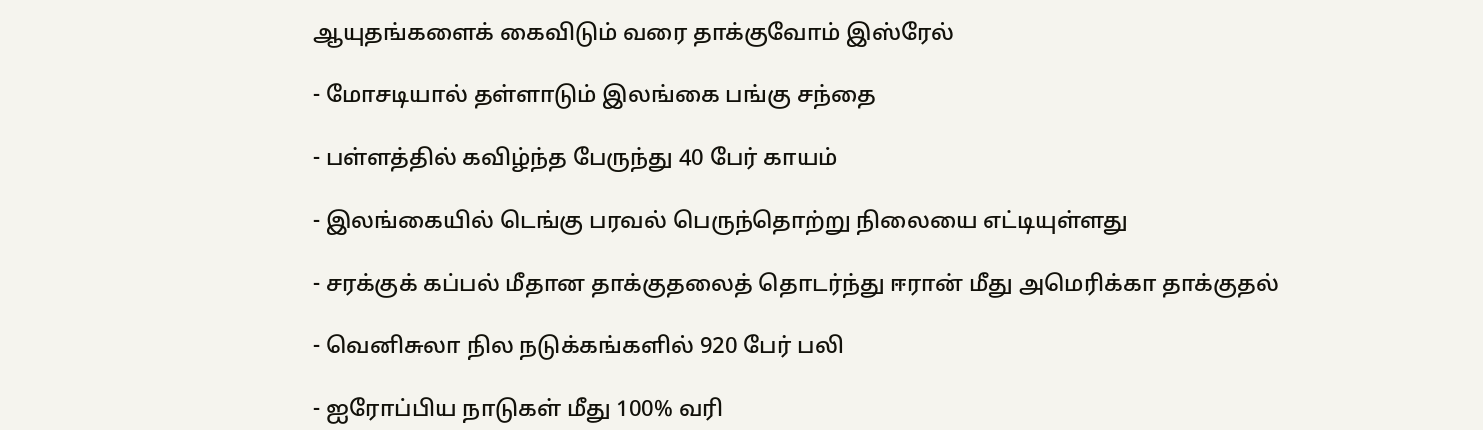ஆயுதங்களைக் கைவிடும் வரை தாக்குவோம் இஸ்ரேல்

- மோசடியால் தள்ளாடும் இலங்கை பங்கு சந்தை

- பள்ளத்தில் கவிழ்ந்த பேருந்து 40 பேர் காயம்

- இலங்கையில் டெங்கு பரவல் பெருந்தொற்று நிலையை எட்டியுள்ளது

- சரக்குக் கப்பல் மீதான தாக்குதலைத் தொடர்ந்து ஈரான் மீது அமெரிக்கா தாக்குதல்

- வெனிசுலா நில நடுக்கங்களில் 920 பேர் பலி

- ஐரோப்பிய நாடுகள் மீது 100% வரி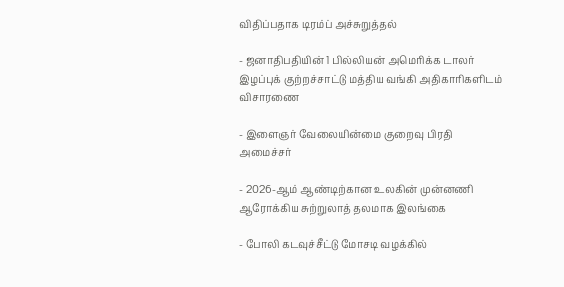விதிப்பதாக டிரம்ப் அச்சுறுத்தல்

- ஜனாதிபதியின் 1 பில்லியன் அமெரிக்க டாலர் இழப்புக் குற்றச்சாட்டு மத்திய வங்கி அதிகாரிகளிடம் விசாரணை

- இளைஞர் வேலையின்மை குறைவு பிரதி அமைச்சர்

- 2026-ஆம் ஆண்டிற்கான உலகின் முன்னணி ஆரோக்கிய சுற்றுலாத் தலமாக இலங்கை

- போலி கடவுச்சீட்டு மோசடி வழக்கில்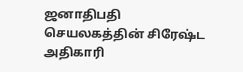ஜனாதிபதி செயலகத்தின் சிரேஷ்ட அதிகாரி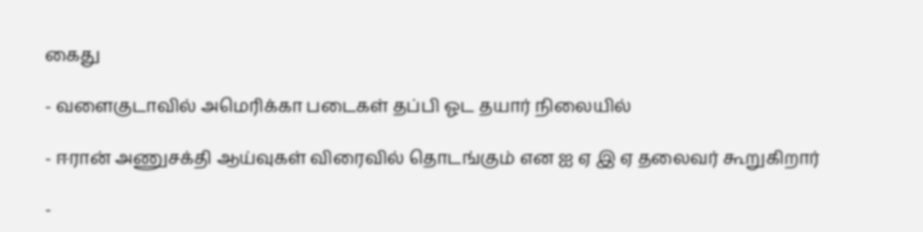கைது

- வளைகுடாவில் அமெரிக்கா படைகள் தப்பி ஓட தயார் நிலையில்

- ஈரான் அணுசக்தி ஆய்வுகள் விரைவில் தொடங்கும் என ஐ ஏ இ ஏ தலைவர் கூறுகிறார்

-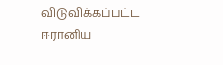விடுவிக்கப்பட்ட ஈரானிய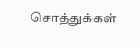சொத்துக்கள்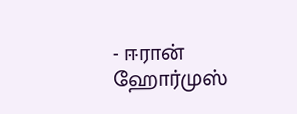- ஈரான் ஹோர்முஸ்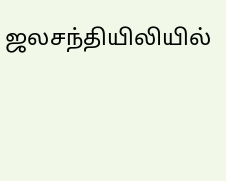ஜலசந்தியிலியில்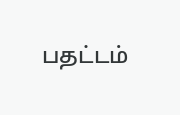பதட்டம்